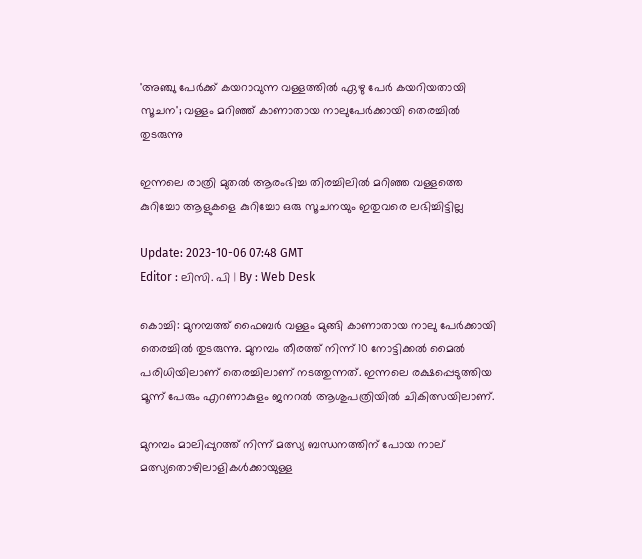'അഞ്ചു പേർക്ക് കയറാവുന്ന വള്ളത്തിൽ ഏഴു പേർ കയറിയതായി സൂചന'; വള്ളം മറിഞ്ഞ് കാണാതായ നാലുപേര്‍ക്കായി തെരച്ചില്‍ തുടരുന്നു

ഇന്നലെ രാത്രി മുതൽ ആരംഭിച്ച തിരച്ചിലിൽ മറിഞ്ഞ വള്ളത്തെ കുറിച്ചോ ആളുകളെ കുറിച്ചോ ഒരു സൂചനയും ഇതുവരെ ലഭിച്ചിട്ടില്ല

Update: 2023-10-06 07:48 GMT
Editor : ലിസി. പി | By : Web Desk

കൊച്ചി: മുനമ്പത്ത് ഫൈബർ വള്ളം മുങ്ങി കാണാതായ നാലു പേർക്കായി തെരച്ചിൽ തുടരുന്നു. മുനമ്പം തീരത്ത് നിന്ന് 10 നോട്ടിക്കൽ മൈൽ പരിധിയിലാണ് തെരച്ചിലാണ് നടത്തുന്നത്. ഇന്നലെ രക്ഷപ്പെടുത്തിയ മൂന്ന് പേരും എറണാകുളം ജനറൽ ആശുപത്രിയിൽ ചികിത്സയിലാണ്.

മുനമ്പം മാലിപ്പുറത്ത് നിന്ന് മത്സ്യ ബന്ധനത്തിന് പോയ നാല് മത്സ്യതൊഴിലാളികൾക്കായുള്ള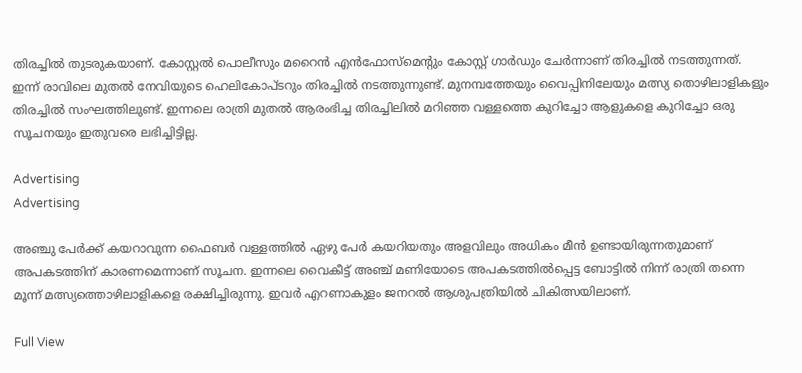തിരച്ചിൽ തുടരുകയാണ്. കോസ്റ്റൽ പൊലീസും മറൈൻ എൻഫോസ്മെന്റും കോസ്റ്റ് ഗാർഡും ചേർന്നാണ് തിരച്ചിൽ നടത്തുന്നത്. ഇന്ന് രാവിലെ മുതൽ നേവിയുടെ ഹെലികോപ്ടറും തിരച്ചിൽ നടത്തുന്നുണ്ട്. മുനമ്പത്തേയും വൈപ്പിനിലേയും മത്സ്യ തൊഴിലാളികളും തിരച്ചിൽ സംഘത്തിലുണ്ട്. ഇന്നലെ രാത്രി മുതൽ ആരംഭിച്ച തിരച്ചിലിൽ മറിഞ്ഞ വള്ളത്തെ കുറിച്ചോ ആളുകളെ കുറിച്ചോ ഒരു സൂചനയും ഇതുവരെ ലഭിച്ചിട്ടില്ല.

Advertising
Advertising

അഞ്ചു പേർക്ക് കയറാവുന്ന ഫൈബർ വള്ളത്തിൽ ഏഴു പേർ കയറിയതും അളവിലും അധികം മീൻ ഉണ്ടായിരുന്നതുമാണ് അപകടത്തിന് കാരണമെന്നാണ് സൂചന. ഇന്നലെ വൈകീട്ട് അഞ്ച് മണിയോടെ അപകടത്തിൽപ്പെട്ട ബോട്ടിൽ നിന്ന് രാത്രി തന്നെ മൂന്ന് മത്സ്യത്തൊഴിലാളികളെ രക്ഷിച്ചിരുന്നു. ഇവർ എറണാകുളം ജനറൽ ആശുപത്രിയിൽ ചികിത്സയിലാണ്.

Full View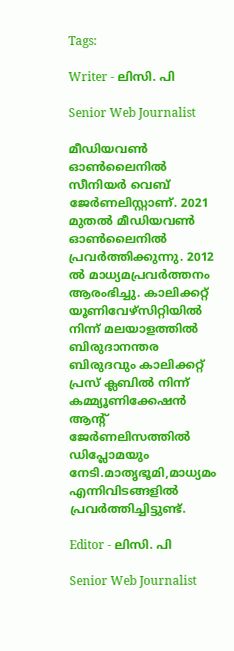Tags:

Writer - ലിസി. പി

Senior Web Journalist

മീഡിയവൺ ഓൺലൈനിൽ സീനിയർ വെബ് ജേർണലിസ്റ്റാണ്. 2021 മുതൽ മീഡിയവൺ ഓൺലൈനിൽ പ്രവർത്തിക്കുന്നു. 2012 ല്‍ മാധ്യമപ്രവര്‍ത്തനം ആരംഭിച്ചു. കാലിക്കറ്റ് യൂണിവേഴ്‌സിറ്റിയിൽ നിന്ന് മലയാളത്തിൽ ബിരുദാനന്തര ബിരുദവും കാലിക്കറ്റ് പ്രസ് ക്ലബിൽ നിന്ന് കമ്മ്യൂണിക്കേഷൻ ആന്റ് ജേർണലിസത്തിൽ ഡിപ്ലോമയും നേടി.മാതൃഭൂമി,മാധ്യമം എന്നിവിടങ്ങളിൽ പ്രവർത്തിച്ചിട്ടുണ്ട്.

Editor - ലിസി. പി

Senior Web Journalist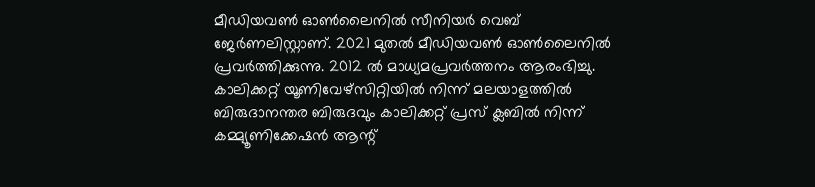മീഡിയവൺ ഓൺലൈനിൽ സീനിയർ വെബ് ജേർണലിസ്റ്റാണ്. 2021 മുതൽ മീഡിയവൺ ഓൺലൈനിൽ പ്രവർത്തിക്കുന്നു. 2012 ല്‍ മാധ്യമപ്രവര്‍ത്തനം ആരംഭിച്ചു. കാലിക്കറ്റ് യൂണിവേഴ്‌സിറ്റിയിൽ നിന്ന് മലയാളത്തിൽ ബിരുദാനന്തര ബിരുദവും കാലിക്കറ്റ് പ്രസ് ക്ലബിൽ നിന്ന് കമ്മ്യൂണിക്കേഷൻ ആന്റ്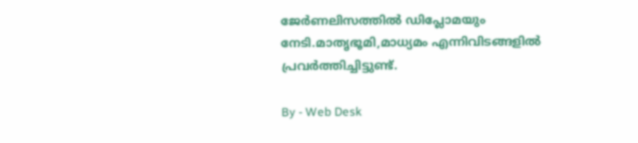ജേർണലിസത്തിൽ ഡിപ്ലോമയും നേടി.മാതൃഭൂമി,മാധ്യമം എന്നിവിടങ്ങളിൽ പ്രവർത്തിച്ചിട്ടുണ്ട്.

By - Web Desk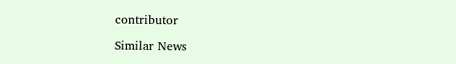contributor

Similar News